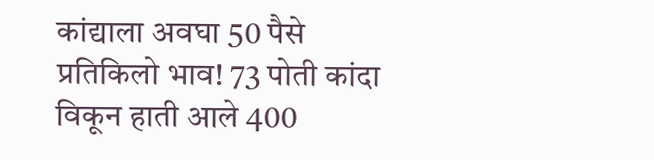कांद्याला अवघा 50 पैसे प्रतिकिलो भाव! 73 पोती कांदा विकून हाती आले 400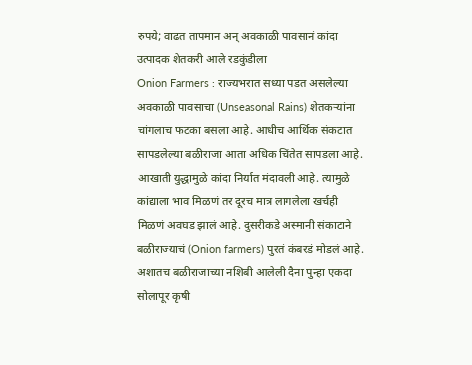रुपये; वाढत तापमान अन् अवकाळी पावसानं कांदा उत्पादक शेतकरी आले रडकुंडीला
Onion Farmers : राज्यभरात सध्या पडत असलेल्या अवकाळी पावसाचा (Unseasonal Rains) शेतकऱ्यांना चांगलाच फटका बसला आहे. आधीच आर्थिक संकटात सापडलेल्या बळीराजा आता अधिक चिंतेत सापडला आहे. आखाती युद्धामुळे कांदा निर्यात मंदावली आहे. त्यामुळे कांद्याला भाव मिळणं तर दूरच मात्र लागलेला खर्चही मिळणं अवघड झालं आहे. दुसरीकडे अस्मानी संकाटाने बळीराज्याचं (Onion farmers) पुरतं कंबरडं मोडलं आहे. अशातच बळीराजाच्या नशिबी आलेली दैना पुन्हा एकदा सोलापूर कृषी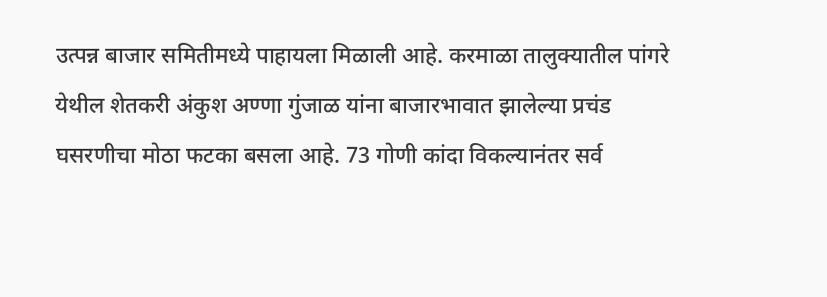उत्पन्न बाजार समितीमध्ये पाहायला मिळाली आहे. करमाळा तालुक्यातील पांगरे येथील शेतकरी अंकुश अण्णा गुंजाळ यांना बाजारभावात झालेल्या प्रचंड घसरणीचा मोठा फटका बसला आहे. 73 गोणी कांदा विकल्यानंतर सर्व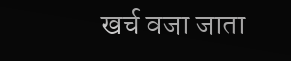खर्च वजा जाता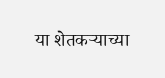या शेतकऱ्याच्या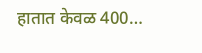हातात केवळ 400…